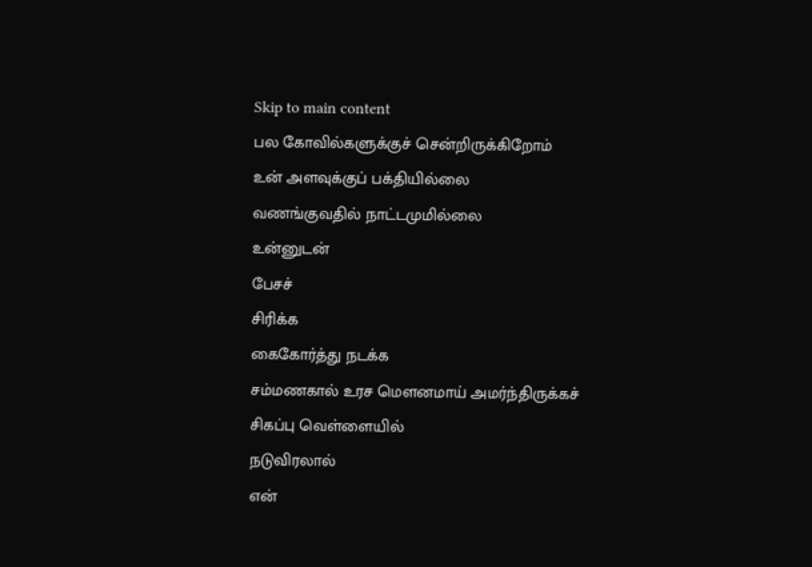Skip to main content
பல கோவில்களுக்குச் சென்றிருக்கிறோம்
உன் அளவுக்குப் பக்தியில்லை
வணங்குவதில் நாட்டமுமில்லை
உன்னுடன்
பேசச்
சிரிக்க
கைகோர்த்து நடக்க
சம்மணகால் உரச மௌனமாய் அமர்ந்திருக்கச்
சிகப்பு வெள்ளையில்
நடுவிரலால்
என்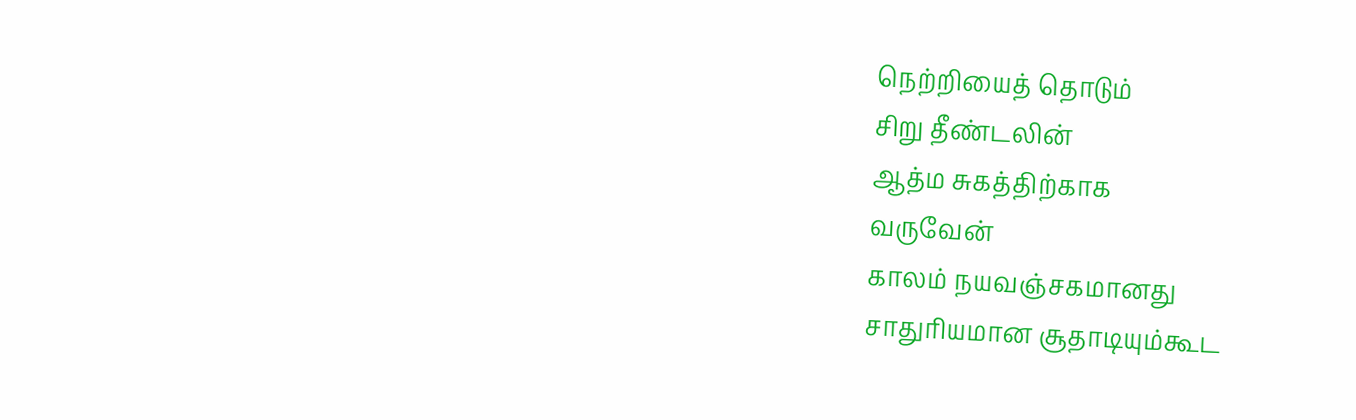நெற்றியைத் தொடும்
சிறு தீண்டலின்
ஆத்ம சுகத்திற்காக
வருவேன்
காலம் நயவஞ்சகமானது
சாதுரியமான சூதாடியும்கூட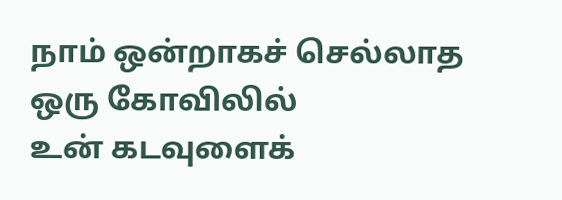நாம் ஒன்றாகச் செல்லாத
ஒரு கோவிலில்
உன் கடவுளைக்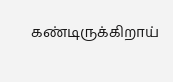கண்டிருக்கிறாய்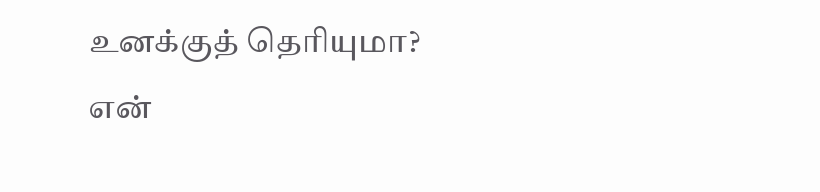உனக்குத் தெரியுமா?
என்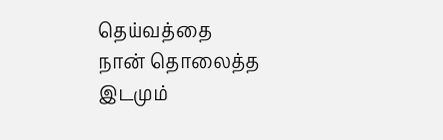தெய்வத்தை
நான் தொலைத்த இடமும்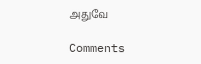அதுவே

Comments